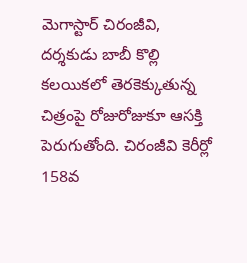మెగాస్టార్ చిరంజీవి, దర్శకుడు బాబీ కొల్లి కలయికలో తెరకెక్కుతున్న చిత్రంపై రోజురోజుకూ ఆసక్తి పెరుగుతోంది. చిరంజీవి కెరీర్లో 158వ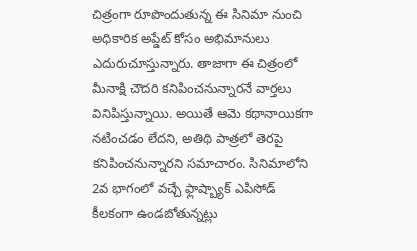చిత్రంగా రూపొందుతున్న ఈ సినిమా నుంచి అధికారిక అప్డేట్ కోసం అభిమానులు ఎదురుచూస్తున్నారు. తాజాగా ఈ చిత్రంలో మీనాక్షి చౌదరి కనిపించనున్నారనే వార్తలు వినిపిస్తున్నాయి. అయితే ఆమె కథానాయికగా నటించడం లేదని, అతిథి పాత్రలో తెరపై కనిపించనున్నారని సమాచారం. సినిమాలోని 2వ భాగంలో వచ్చే ఫ్లాష్బ్యాక్ ఎపిసోడ్ కీలకంగా ఉండబోతున్నట్లు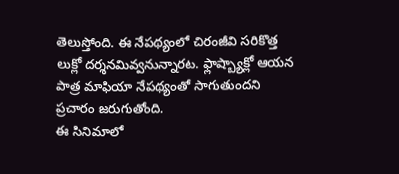తెలుస్తోంది. ఈ నేపథ్యంలో చిరంజీవి సరికొత్త లుక్లో దర్శనమివ్వనున్నారట. ఫ్లాష్బ్యాక్లో ఆయన పాత్ర మాఫియా నేపథ్యంతో సాగుతుందని ప్రచారం జరుగుతోంది.
ఈ సినిమాలో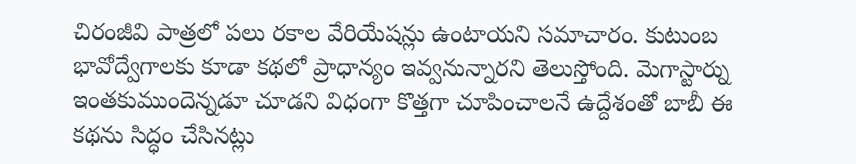చిరంజీవి పాత్రలో పలు రకాల వేరియేషన్లు ఉంటాయని సమాచారం. కుటుంబ భావోద్వేగాలకు కూడా కథలో ప్రాధాన్యం ఇవ్వనున్నారని తెలుస్తోంది. మెగాస్టార్ను ఇంతకుముందెన్నడూ చూడని విధంగా కొత్తగా చూపించాలనే ఉద్దేశంతో బాబీ ఈ కథను సిద్ధం చేసినట్లు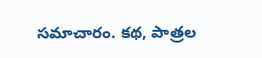సమాచారం. కథ, పాత్రల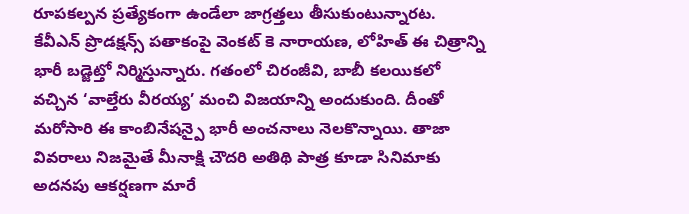రూపకల్పన ప్రత్యేకంగా ఉండేలా జాగ్రత్తలు తీసుకుంటున్నారట. కేవీఎన్ ప్రొడక్షన్స్ పతాకంపై వెంకట్ కె నారాయణ, లోహిత్ ఈ చిత్రాన్ని భారీ బడ్జెట్తో నిర్మిస్తున్నారు. గతంలో చిరంజీవి, బాబీ కలయికలో వచ్చిన ‘వాల్తేరు వీరయ్య’ మంచి విజయాన్ని అందుకుంది. దీంతో మరోసారి ఈ కాంబినేషన్పై భారీ అంచనాలు నెలకొన్నాయి. తాజా వివరాలు నిజమైతే మీనాక్షి చౌదరి అతిథి పాత్ర కూడా సినిమాకు అదనపు ఆకర్షణగా మారే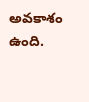అవకాశం ఉంది.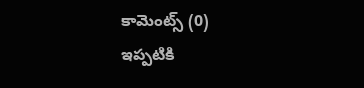కామెంట్స్ (0)
ఇప్పటికి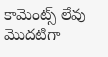కామెంట్స్ లేవు
మొదటిగా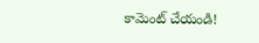కామెంట్ చేయండి!